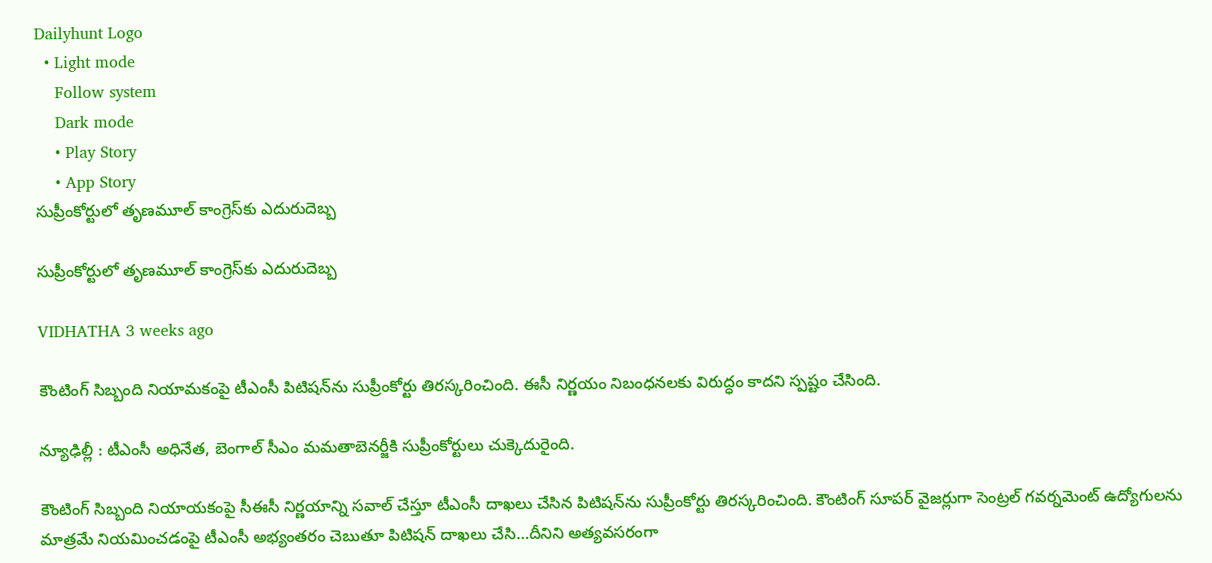Dailyhunt Logo
  • Light mode
    Follow system
    Dark mode
    • Play Story
    • App Story
సుప్రీంకోర్టులో తృణమూల్‌ కాంగ్రెస్‌కు ఎదురుదెబ్బ

సుప్రీంకోర్టులో తృణమూల్‌ కాంగ్రెస్‌కు ఎదురుదెబ్బ

VIDHATHA 3 weeks ago

కౌంటింగ్ సిబ్బంది నియామకంపై టీఎంసీ పిటిషన్‌ను సుప్రీంకోర్టు తిరస్కరించింది. ఈసీ నిర్ణయం నిబంధనలకు విరుద్ధం కాదని స్పష్టం చేసింది.

న్యూఢిల్లీ : టీఎంసీ అధినేత, బెంగాల్ సీఎం మమతాబెనర్జీకి సుప్రీంకోర్టులు చుక్కెదురైంది.

కౌంటింగ్ సిబ్బంది నియాయకంపై సీఈసీ నిర్ణయాన్ని సవాల్ చేస్తూ టీఎంసీ దాఖలు చేసిన పిటిషన్‌ను సుప్రీంకోర్టు తిరస్కరించింది. కౌంటింగ్‌ సూపర్‌ వైజర్లుగా సెంట్రల్‌ గవర్నమెంట్‌ ఉద్యోగులను మాత్రమే నియమించడంపై టీఎంసీ అభ్యంతరం చెబుతూ పిటిషన్‌ దాఖలు చేసి…దీనిని అత్యవసరంగా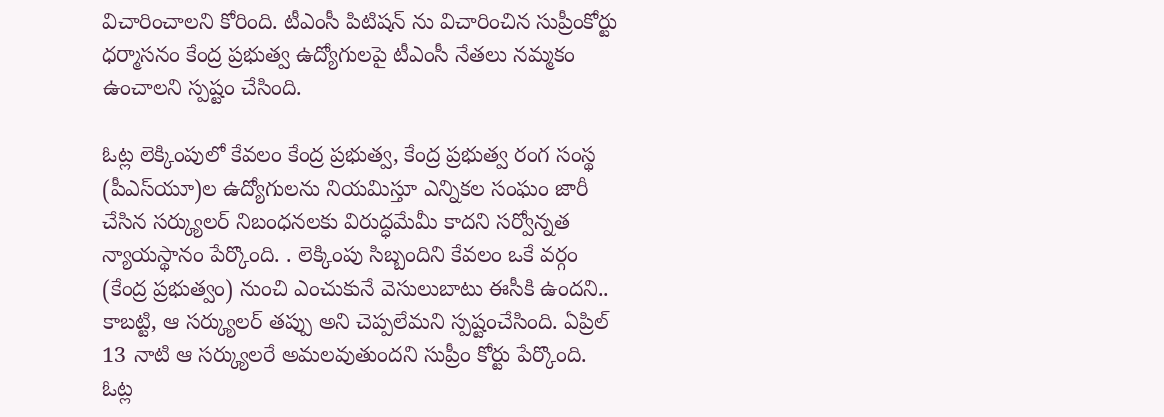విచారించాలని కోరింది. టీఎంసీ పిటిషన్ ను విచారించిన సుప్రీంకోర్టు ధర్మాసనం కేంద్ర ప్రభుత్వ ఉద్యోగులపై టీఎంసీ నేతలు నమ్మకం ఉంచాలని స్పష్టం చేసింది.

ఓట్ల లెక్కింపులో కేవలం కేంద్ర ప్రభుత్వ, కేంద్ర ప్రభుత్వ రంగ సంస్థ (పీఎస్‌యూ)ల ఉద్యోగులను నియమిస్తూ ఎన్నికల సంఘం జారీ చేసిన సర్క్యులర్‌ నిబంధనలకు విరుద్ధమేమీ కాదని సర్వోన్నత న్యాయస్థానం పేర్కొంది. . లెక్కింపు సిబ్బందిని కేవలం ఒకే వర్గం (కేంద్ర ప్రభుత్వం) నుంచి ఎంచుకునే వెసులుబాటు ఈసీకి ఉందని.. కాబట్టి, ఆ సర్క్యులర్ తప్పు అని చెప్పలేమని స్పష్టంచేసింది. ఏప్రిల్‌ 13 నాటి ఆ సర్క్యులరే అమలవుతుందని సుప్రీం కోర్టు పేర్కొంది. ఓట్ల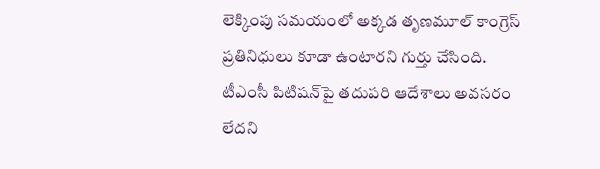లెక్కింపు సమయంలో అక్కడ తృణమూల్‌ కాంగ్రెస్‌ ప్రతినిధులు కూడా ఉంటారని గుర్తు చేసింది. టీఎంసీ పిటిషన్‌పై తదుపరి ఆదేశాలు అవసరం లేదని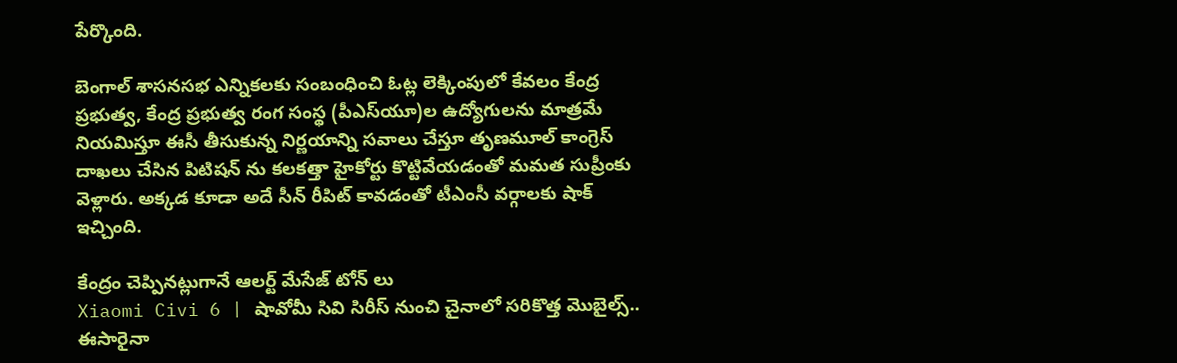పేర్కొంది.

బెంగాల్‌ శాసనసభ ఎన్నికలకు సంబంధించి ఓట్ల లెక్కింపులో కేవలం కేంద్ర ప్రభుత్వ, కేంద్ర ప్రభుత్వ రంగ సంస్థ (పీఎస్‌యూ)ల ఉద్యోగులను మాత్రమే నియమిస్తూ ఈసీ తీసుకున్న నిర్ణయాన్ని సవాలు చేస్తూ తృణమూల్‌ కాంగ్రెస్‌ దాఖలు చేసిన పిటిషన్ ను కలకత్తా హైకోర్టు కొట్టివేయడంతో మమత సుప్రీంకు వెళ్లారు. అక్కడ కూడా అదే సీన్ రీపిట్ కావడంతో టీఎంసీ వర్గాలకు షాక్ ఇచ్చింది.

కేంద్రం చెప్పినట్లుగానే ఆలర్ట్ మేసేజ్ టోన్ లు
Xiaomi Civi 6 | షావోమీ సివి సిరీస్‌ నుంచి చైనాలో సరికొత్త మొబైల్స్.. ఈసారైనా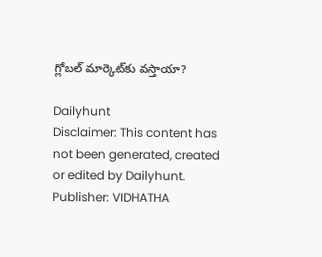గ్లోబల్ మార్కెట్‌కు వస్తాయా?

Dailyhunt
Disclaimer: This content has not been generated, created or edited by Dailyhunt. Publisher: VIDHATHA